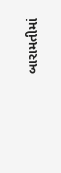બારામતીમાં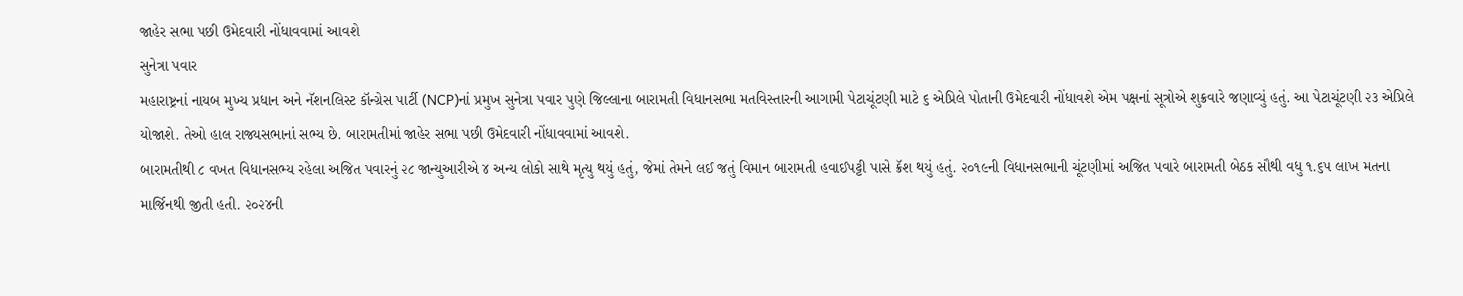જાહેર સભા પછી ઉમેદવારી નોંધાવવામાં આવશે
સુનેત્રા પવાર
મહારાષ્ટ્રનાં નાયબ મુખ્ય પ્રધાન અને નૅશનલિસ્ટ કૉન્ગ્રેસ પાર્ટી (NCP)નાં પ્રમુખ સુનેત્રા પવાર પુણે જિલ્લાના બારામતી વિધાનસભા મતવિસ્તારની આગામી પેટાચૂંટણી માટે ૬ એપ્રિલે પોતાની ઉમેદવારી નોંધાવશે એમ પક્ષનાં સૂત્રોએ શુક્રવારે જણાવ્યું હતું. આ પેટાચૂંટણી ૨૩ એપ્રિલે યોજાશે. તેઓ હાલ રાજ્યસભાનાં સભ્ય છે. બારામતીમાં જાહેર સભા પછી ઉમેદવારી નોંધાવવામાં આવશે.
બારામતીથી ૮ વખત વિધાનસભ્ય રહેલા અજિત પવારનું ૨૮ જાન્યુઆરીએ ૪ અન્ય લોકો સાથે મૃત્યુ થયું હતું, જેમાં તેમને લઈ જતું વિમાન બારામતી હવાઈપટ્ટી પાસે ક્રૅશ થયું હતું. ૨૦૧૯ની વિધાનસભાની ચૂંટણીમાં અજિત પવારે બારામતી બેઠક સૌથી વધુ ૧.૬૫ લાખ મતના માર્જિનથી જીતી હતી. ૨૦૨૪ની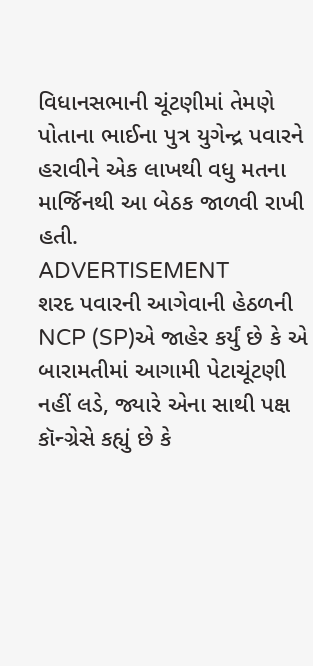વિધાનસભાની ચૂંટણીમાં તેમણે પોતાના ભાઈના પુત્ર યુગેન્દ્ર પવારને હરાવીને એક લાખથી વધુ મતના માર્જિનથી આ બેઠક જાળવી રાખી હતી.
ADVERTISEMENT
શરદ પવારની આગેવાની હેઠળની NCP (SP)એ જાહેર કર્યું છે કે એ બારામતીમાં આગામી પેટાચૂંટણી નહીં લડે, જ્યારે એના સાથી પક્ષ કૉન્ગ્રેસે કહ્યું છે કે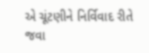એ ચૂંટણીને નિર્વિવાદ રીતે જવા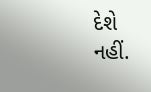દેશે નહીં.